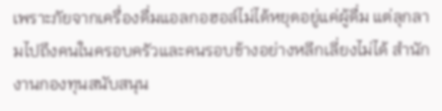เพราะภัยจากเครื่องดื่มแอลกอฮอล์ไม่ได้หยุดอยู่แค่ผู้ดื่ม แต่ลุกลามไปถึงคนในครอบครัวและคนรอบข้างอย่างหลีกเลี่ยงไม่ได้ สำนักงานกองทุนสนับสนุน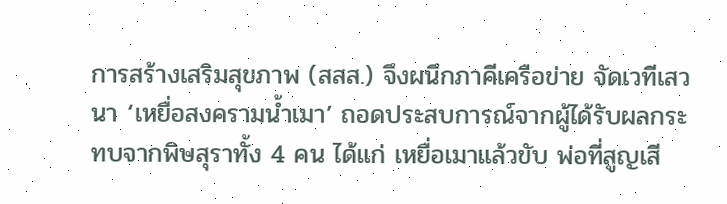การสร้างเสริมสุขภาพ (สสส.) จึงผนึกภาคีเครือข่าย จัดเวทีเสวนา ‘เหยื่อสงครามน้ำเมา’ ถอดประสบการณ์จากผู้ได้รับผลกระทบจากพิษสุราทั้ง 4 คน ได้แก่ เหยื่อเมาแล้วขับ พ่อที่สูญเสี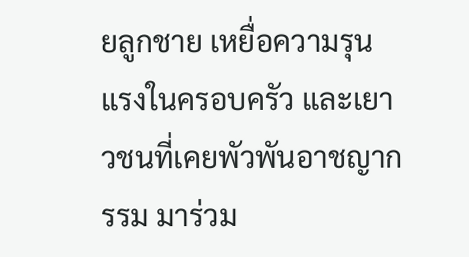ยลูกชาย เหยื่อความรุนแรงในครอบครัว และเยาวชนที่เคยพัวพันอาชญากรรม มาร่วม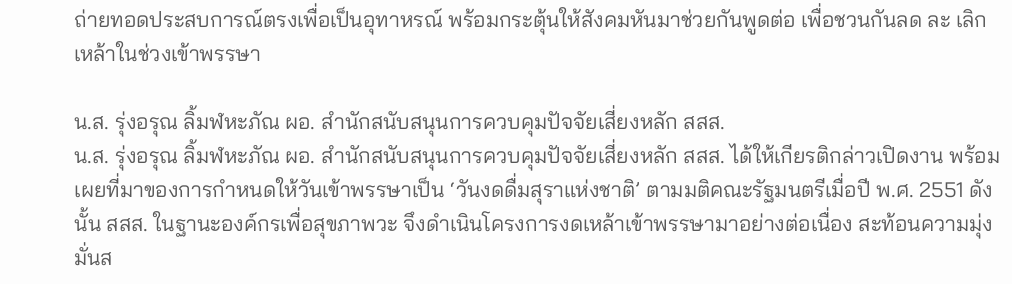ถ่ายทอดประสบการณ์ตรงเพื่อเป็นอุทาหรณ์ พร้อมกระตุ้นให้สังคมหันมาช่วยกันพูดต่อ เพื่อชวนกันลด ละ เลิกเหล้าในช่วงเข้าพรรษา

น.ส. รุ่งอรุณ ลิ้มฬหะภัณ ผอ. สำนักสนับสนุนการควบคุมปัจจัยเสี่ยงหลัก สสส.
น.ส. รุ่งอรุณ ลิ้มฬหะภัณ ผอ. สำนักสนับสนุนการควบคุมปัจจัยเสี่ยงหลัก สสส. ได้ให้เกียรติกล่าวเปิดงาน พร้อมเผยที่มาของการกำหนดให้วันเข้าพรรษาเป็น ‘วันงดดื่มสุราแห่งชาติ’ ตามมติคณะรัฐมนตรีเมื่อปี พ.ศ. 2551 ดังนั้น สสส. ในฐานะองค์กรเพื่อสุขภาพวะ จึงดำเนินโครงการงดเหล้าเข้าพรรษามาอย่างต่อเนื่อง สะท้อนความมุ่งมั่นส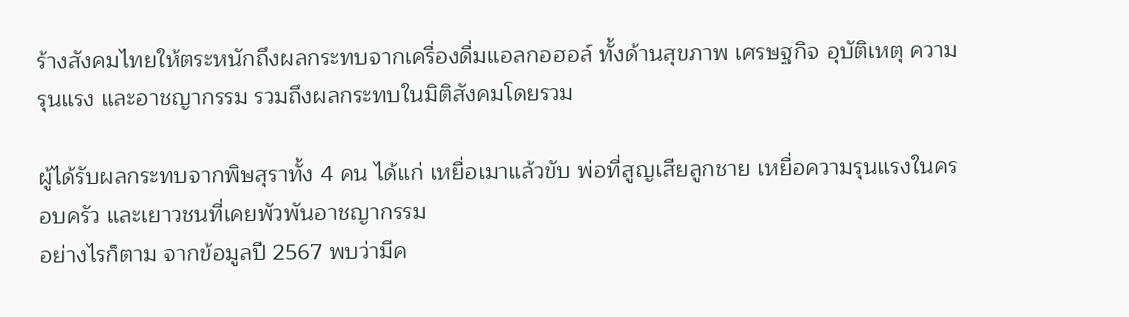ร้างสังคมไทยให้ตระหนักถึงผลกระทบจากเครื่องดื่มแอลกอฮอล์ ทั้งด้านสุขภาพ เศรษฐกิจ อุบัติเหตุ ความรุนแรง และอาชญากรรม รวมถึงผลกระทบในมิติสังคมโดยรวม

ผู้ได้รับผลกระทบจากพิษสุราทั้ง 4 คน ได้แก่ เหยื่อเมาแล้วขับ พ่อที่สูญเสียลูกชาย เหยื่อความรุนแรงในครอบครัว และเยาวชนที่เคยพัวพันอาชญากรรม
อย่างไรก็ตาม จากข้อมูลปี 2567 พบว่ามีค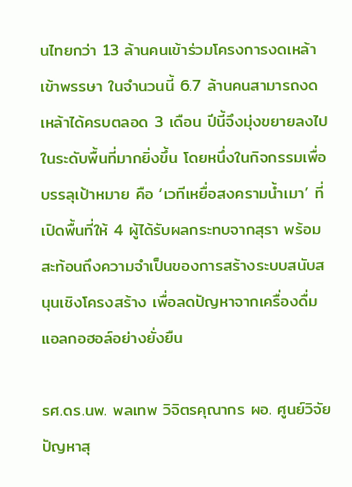นไทยกว่า 13 ล้านคนเข้าร่วมโครงการงดเหล้าเข้าพรรษา ในจำนวนนี้ 6.7 ล้านคนสามารถงดเหล้าได้ครบตลอด 3 เดือน ปีนี้จึงมุ่งขยายลงไปในระดับพื้นที่มากยิ่งขึ้น โดยหนึ่งในกิจกรรมเพื่อบรรลุเป้าหมาย คือ ‘เวทีเหยื่อสงครามน้ำเมา’ ที่เปิดพื้นที่ให้ 4 ผู้ได้รับผลกระทบจากสุรา พร้อมสะท้อนถึงความจำเป็นของการสร้างระบบสนับสนุนเชิงโครงสร้าง เพื่อลดปัญหาจากเครื่องดื่มแอลกอฮอล์อย่างยั่งยืน

รศ.ดร.นพ. พลเทพ วิจิตรคุณากร ผอ. ศูนย์วิจัยปัญหาสุ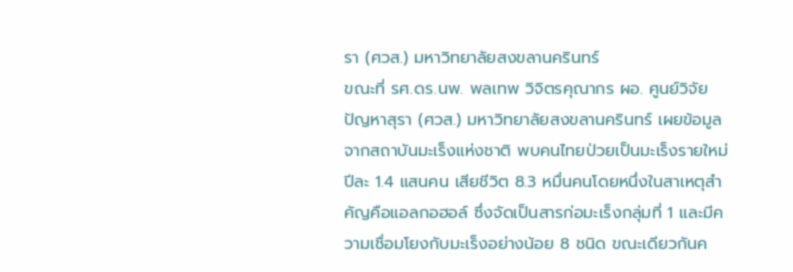รา (ศวส.) มหาวิทยาลัยสงขลานครินทร์
ขณะที่ รศ.ดร.นพ. พลเทพ วิจิตรคุณากร ผอ. ศูนย์วิจัยปัญหาสุรา (ศวส.) มหาวิทยาลัยสงขลานครินทร์ เผยข้อมูลจากสถาบันมะเร็งแห่งชาติ พบคนไทยป่วยเป็นมะเร็งรายใหม่ปีละ 1.4 แสนคน เสียชีวิต 8.3 หมื่นคนโดยหนึ่งในสาเหตุสำคัญคือแอลกอฮอล์ ซึ่งจัดเป็นสารก่อมะเร็งกลุ่มที่ 1 และมีความเชื่อมโยงกับมะเร็งอย่างน้อย 8 ชนิด ขณะเดียวกันค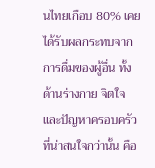นไทยเกือบ 80% เคยได้รับผลกระทบจากการดื่มของผู้อื่น ทั้งด้านร่างกาย จิตใจ และปัญหาครอบครัว
ที่น่าสนใจกว่านั้น คือ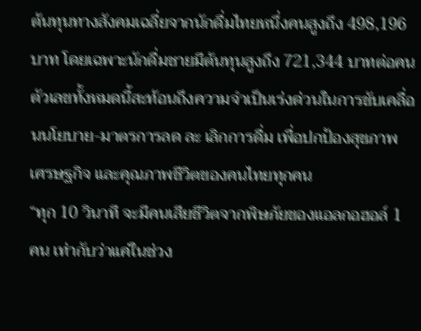ต้นทุนทางสังคมเฉลี่ยจากนักดื่มไทยหนึ่งคนสูงถึง 498,196 บาท โดยเฉพาะนักดื่มชายมีต้นทุนสูงถึง 721,344 บาทต่อคน ตัวเลขทั้งหมดนี้สะท้อนถึงความจำเป็นเร่งด่วนในการขับเคลื่อนนโยบาย-มาตรการลด ละ เลิกการดื่ม เพื่อปกป้องสุขภาพ เศรษฐกิจ และคุณภาพชีวิตของคนไทยทุกคน
“ทุก 10 วินาที จะมีคนเสียชีวิตจากพิษภัยของแอลกอฮอล์ 1 คน เท่ากับว่าแค่ในช่วง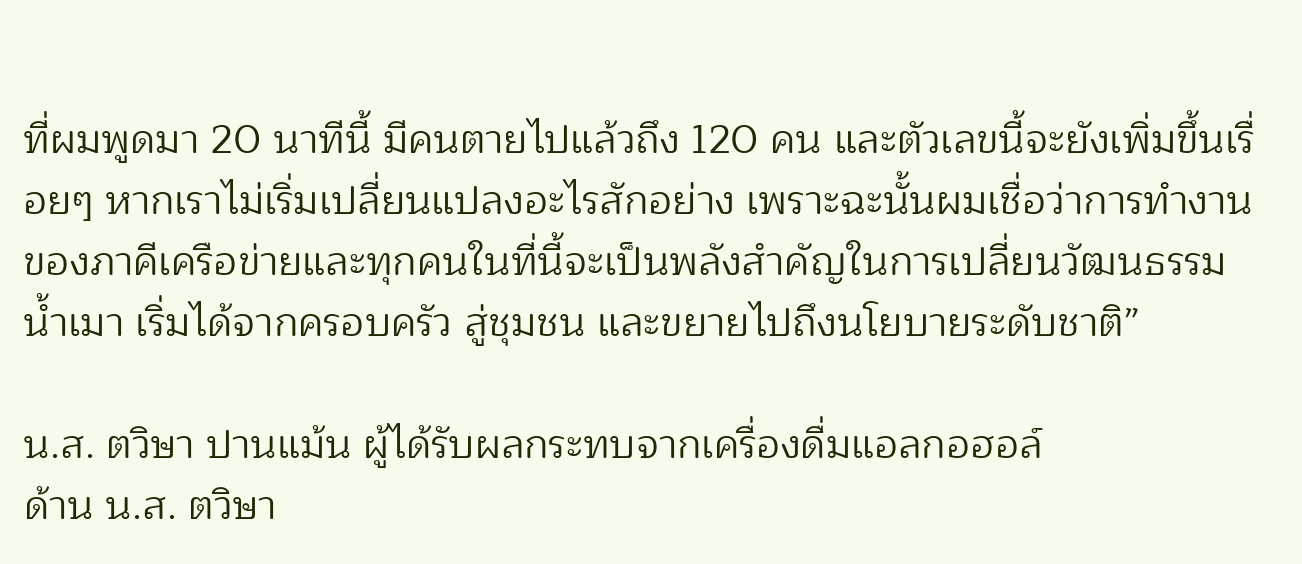ที่ผมพูดมา 20 นาทีนี้ มีคนตายไปแล้วถึง 120 คน และตัวเลขนี้จะยังเพิ่มขึ้นเรื่อยๆ หากเราไม่เริ่มเปลี่ยนแปลงอะไรสักอย่าง เพราะฉะนั้นผมเชื่อว่าการทำงานของภาคีเครือข่ายและทุกคนในที่นี้จะเป็นพลังสำคัญในการเปลี่ยนวัฒนธรรมน้ำเมา เริ่มได้จากครอบครัว สู่ชุมชน และขยายไปถึงนโยบายระดับชาติ”

น.ส. ตวิษา ปานแม้น ผู้ได้รับผลกระทบจากเครื่องดื่มแอลกอฮอล์
ด้าน น.ส. ตวิษา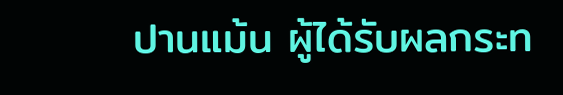ปานแม้น ผู้ได้รับผลกระท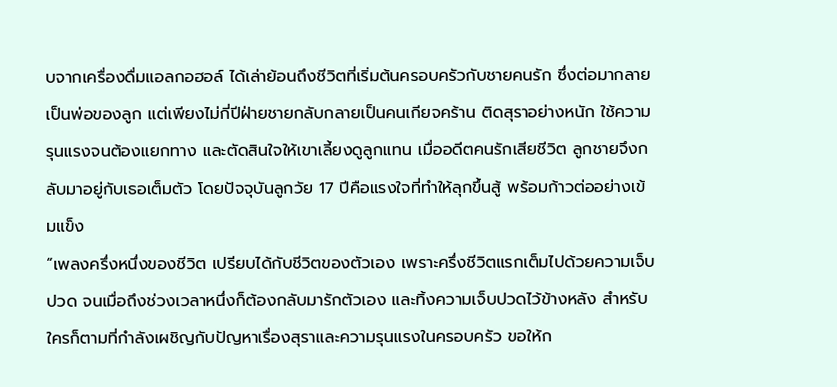บจากเครื่องดื่มแอลกอฮอล์ ได้เล่าย้อนถึงชีวิตที่เริ่มต้นครอบครัวกับชายคนรัก ซึ่งต่อมากลายเป็นพ่อของลูก แต่เพียงไม่กี่ปีฝ่ายชายกลับกลายเป็นคนเกียจคร้าน ติดสุราอย่างหนัก ใช้ความรุนแรงจนต้องแยกทาง และตัดสินใจให้เขาเลี้ยงดูลูกแทน เมื่ออดีตคนรักเสียชีวิต ลูกชายจึงกลับมาอยู่กับเธอเต็มตัว โดยปัจจุบันลูกวัย 17 ปีคือแรงใจที่ทำให้ลุกขึ้นสู้ พร้อมก้าวต่ออย่างเข้มแข็ง
“เพลงครึ่งหนึ่งของชีวิต เปรียบได้กับชีวิตของตัวเอง เพราะครึ่งชีวิตแรกเต็มไปด้วยความเจ็บปวด จนเมื่อถึงช่วงเวลาหนึ่งก็ต้องกลับมารักตัวเอง และทิ้งความเจ็บปวดไว้ข้างหลัง สำหรับใครก็ตามที่กำลังเผชิญกับปัญหาเรื่องสุราและความรุนแรงในครอบครัว ขอให้ก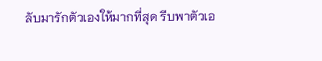ลับมารักตัวเองให้มากที่สุด รีบพาตัวเอ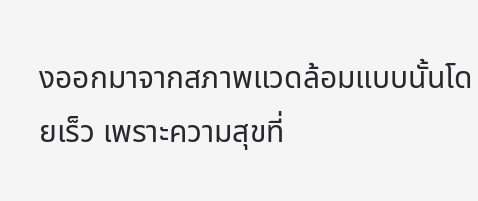งออกมาจากสภาพแวดล้อมแบบนั้นโดยเร็ว เพราะความสุขที่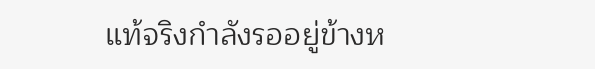แท้จริงกำลังรออยู่ข้างห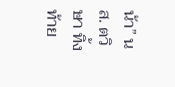น้า” นส. ตวิษา ทิ้งท้าย